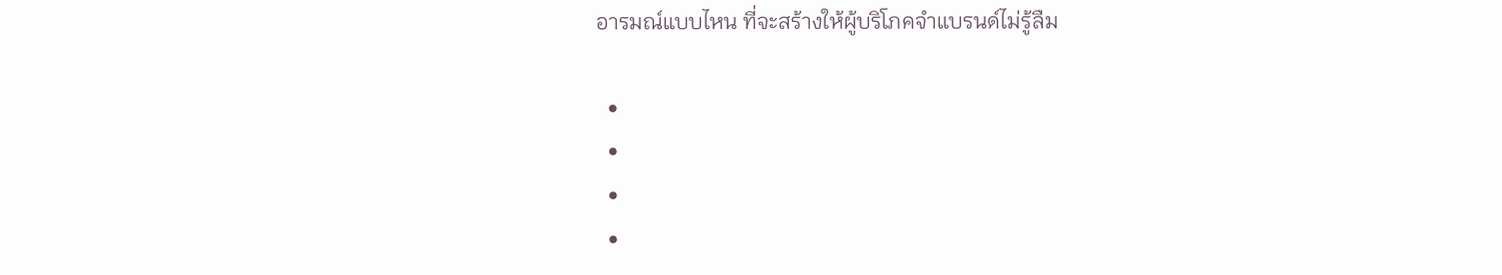อารมณ์แบบไหน ที่จะสร้างให้ผู้บริโภคจำแบรนด์ไม่รู้ลืม

  •
  •
  •
  •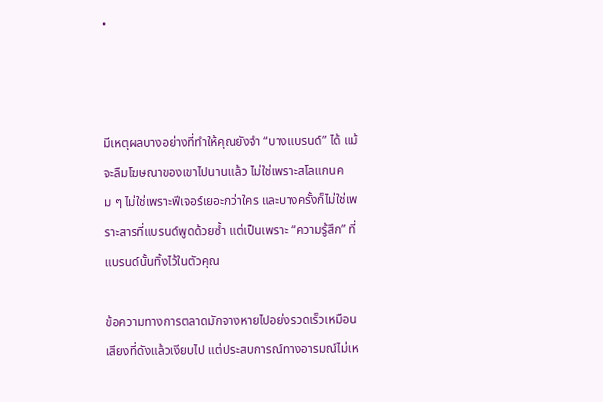•



มีเหตุผลบางอย่างที่ทำให้คุณยังจำ “บางแบรนด์” ได้ แม้จะลืมโฆษณาของเขาไปนานแล้ว ไม่ใช่เพราะสโลแกนคม ๆ ไม่ใช่เพราะฟีเจอร์เยอะกว่าใคร และบางครั้งก็ไม่ใช่เพราะสารที่แบรนด์พูดด้วยซ้ำ แต่เป็นเพราะ “ความรู้สึก” ที่แบรนด์นั้นทิ้งไว้ในตัวคุณ

ข้อความทางการตลาดมักจางหายไปอย่งรวดเร็วเหมือนเสียงที่ดังแล้วเงียบไป แต่ประสบการณ์ทางอารมณ์ไม่เห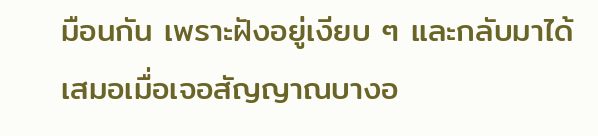มือนกัน เพราะฝังอยู่เงียบ ๆ และกลับมาได้เสมอเมื่อเจอสัญญาณบางอ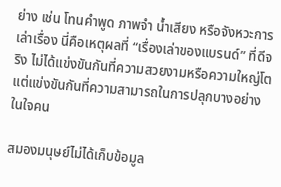ย่าง เช่น โทนคำพูด ภาพจำ น้ำเสียง หรือจังหวะการเล่าเรื่อง นี่คือเหตุผลที่ “เรื่องเล่าของแบรนด์” ที่ดีจริง ไม่ได้แข่งขันกันที่ความสวยงามหรือความใหญ่โต แต่แข่งขันกันที่ความสามารถในการปลุกบางอย่างในใจคน

สมองมนุษย์ไม่ได้เก็บข้อมูล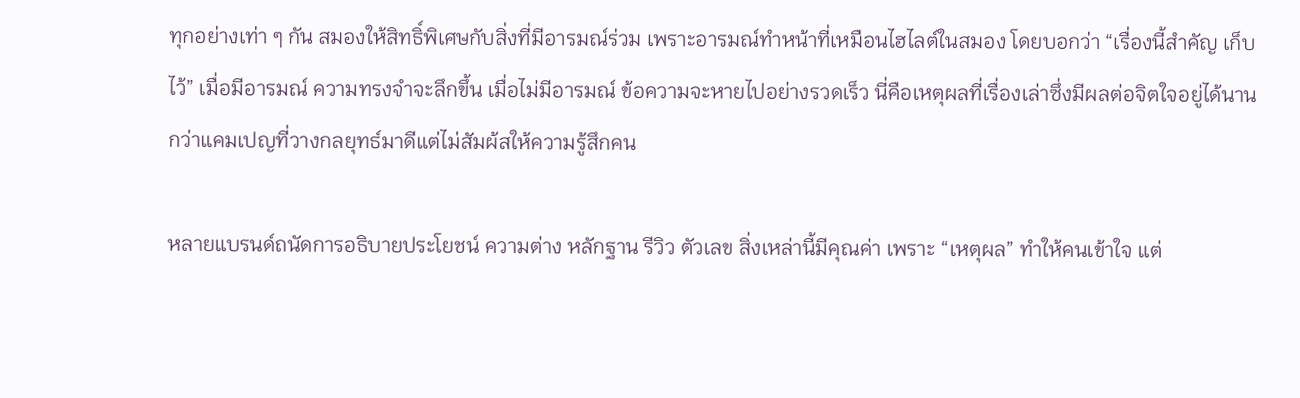ทุกอย่างเท่า ๆ กัน สมองให้สิทธิ์พิเศษกับสิ่งที่มีอารมณ์ร่วม เพราะอารมณ์ทำหน้าที่เหมือนไฮไลต์ในสมอง โดยบอกว่า “เรื่องนี้สำคัญ เก็บไว้” เมื่อมีอารมณ์ ความทรงจำจะลึกขึ้น เมื่อไม่มีอารมณ์ ข้อความจะหายไปอย่างรวดเร็ว นี่คือเหตุผลที่เรื่องเล่าซึ่งมีผลต่อจิตใจอยู่ได้นานกว่าแคมเปญที่วางกลยุทธ์มาดีแต่ไม่สัมผ้สให้ความรู้สึกคน

หลายแบรนด์ถนัดการอธิบายประโยชน์ ความต่าง หลักฐาน รีวิว ตัวเลข สิ่งเหล่านี้มีคุณค่า เพราะ “เหตุผล” ทำให้คนเข้าใจ แต่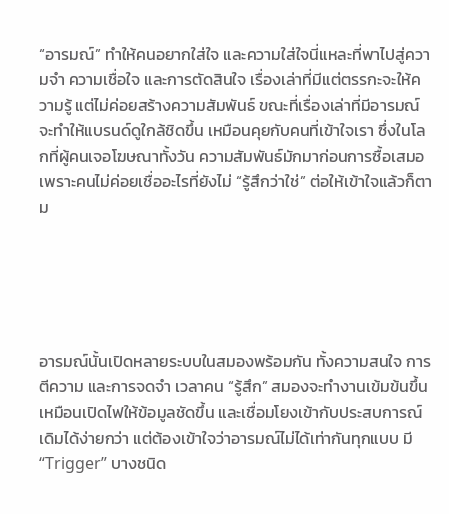“อารมณ์” ทำให้คนอยากใส่ใจ และความใส่ใจนี่แหละที่พาไปสู่ความจำ ความเชื่อใจ และการตัดสินใจ เรื่องเล่าที่มีแต่ตรรกะจะให้ความรู้ แต่ไม่ค่อยสร้างความสัมพันธ์ ขณะที่เรื่องเล่าที่มีอารมณ์จะทำให้แบรนด์ดูใกล้ชิดขึ้น เหมือนคุยกับคนที่เข้าใจเรา ซึ่งในโลกที่ผู้คนเจอโฆษณาทั้งวัน ความสัมพันธ์มักมาก่อนการซื้อเสมอ เพราะคนไม่ค่อยเชื่ออะไรที่ยังไม่ “รู้สึกว่าใช่” ต่อให้เข้าใจแล้วก็ตาม





อารมณ์นั้นเปิดหลายระบบในสมองพร้อมกัน ทั้งความสนใจ การตีความ และการจดจำ เวลาคน “รู้สึก” สมองจะทำงานเข้มข้นขึ้น เหมือนเปิดไฟให้ข้อมูลชัดขึ้น และเชื่อมโยงเข้ากับประสบการณ์เดิมได้ง่ายกว่า แต่ต้องเข้าใจว่าอารมณ์ไม่ได้เท่ากันทุกแบบ มี “Trigger” บางชนิด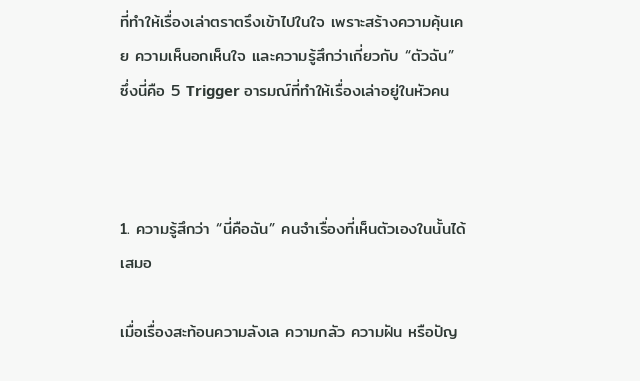ที่ทำให้เรื่องเล่าตราตรึงเข้าไปในใจ เพราะสร้างความคุ้นเคย ความเห็นอกเห็นใจ และความรู้สึกว่าเกี่ยวกับ “ตัวฉัน” ซึ่งนี่คือ 5 Trigger อารมณ์ที่ทำให้เรื่องเล่าอยู่ในหัวคน



1. ความรู้สึกว่า “นี่คือฉัน” คนจำเรื่องที่เห็นตัวเองในนั้นได้เสมอ

เมื่อเรื่องสะท้อนความลังเล ความกลัว ความฝัน หรือปัญ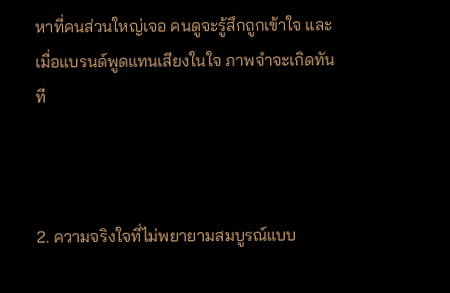หาที่คนส่วนใหญ่เจอ คนดูจะรู้สึกถูกเข้าใจ และเมื่อแบรนด์พูดแทนเสียงในใจ ภาพจำจะเกิดทันที



2. ความจริงใจที่ไม่พยายามสมบูรณ์แบบ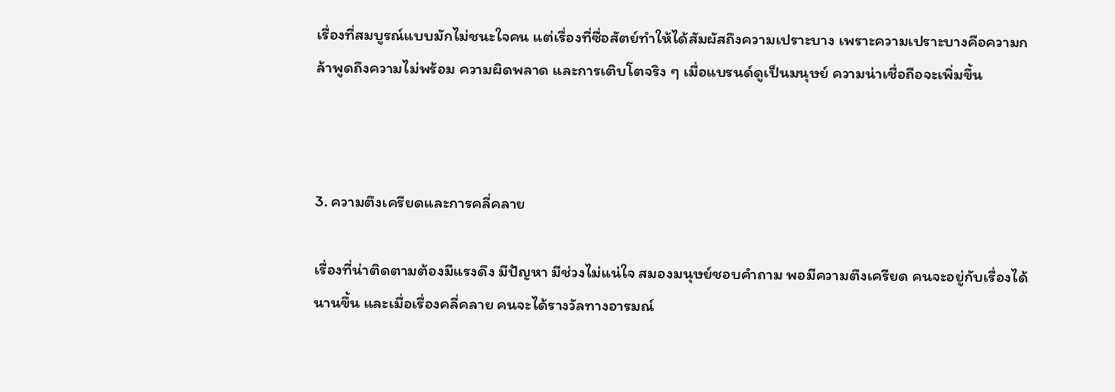เรื่องที่สมบูรณ์แบบมักไม่ชนะใจคน แต่เรื่องที่ซื่อสัตย์ทำให้ได้สัมผัสถึงความเปราะบาง เพราะความเปราะบางคือความกล้าพูดถึงความไม่พร้อม ความผิดพลาด และการเติบโตจริง ๆ เมื่อแบรนด์ดูเป็นมนุษย์ ความน่าเชื่อถือจะเพิ่มขึ้น



3. ความตึงเครียดและการคลี่คลาย

เรื่องที่น่าติดตามต้องมีแรงดึง มีปัญหา มีช่วงไม่แน่ใจ สมองมนุษย์ชอบคำถาม พอมีความตึงเครียด คนจะอยู่กับเรื่องได้นานขึ้น และเมื่อเรื่องคลี่คลาย คนจะได้รางวัลทางอารมณ์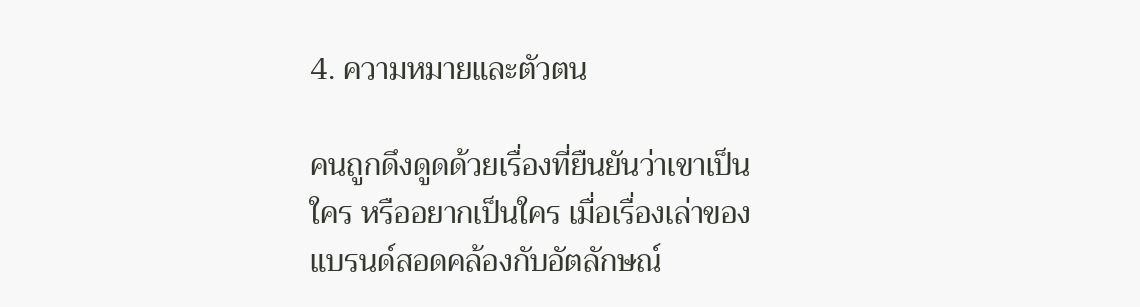4. ความหมายและตัวตน

คนถูกดึงดูดด้วยเรื่องที่ยืนยันว่าเขาเป็นใคร หรืออยากเป็นใคร เมื่อเรื่องเล่าของแบรนด์สอดคล้องกับอัตลักษณ์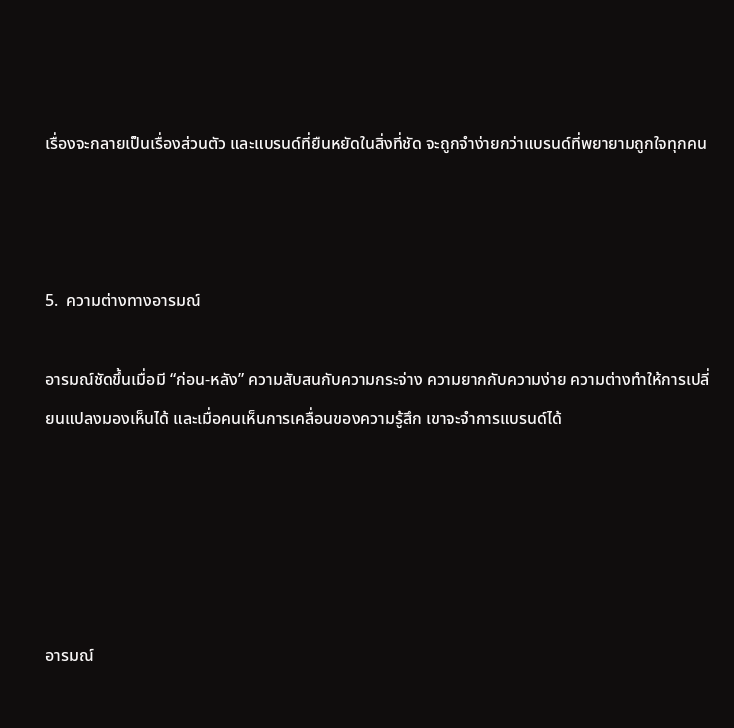เรื่องจะกลายเป็นเรื่องส่วนตัว และแบรนด์ที่ยืนหยัดในสิ่งที่ชัด จะถูกจำง่ายกว่าแบรนด์ที่พยายามถูกใจทุกคน



5.  ความต่างทางอารมณ์

อารมณ์ชัดขึ้นเมื่อมี “ก่อน-หลัง” ความสับสนกับความกระจ่าง ความยากกับความง่าย ความต่างทำให้การเปลี่ยนแปลงมองเห็นได้ และเมื่อคนเห็นการเคลื่อนของความรู้สึก เขาจะจำการแบรนด์ได้





อารมณ์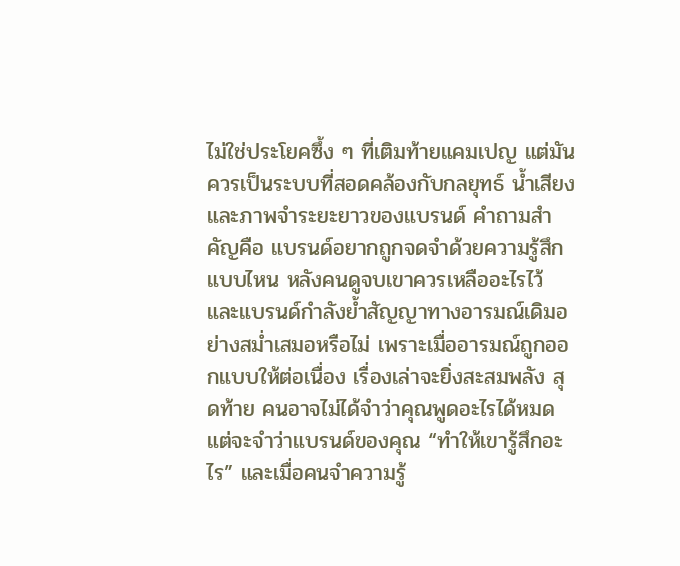ไม่ใช่ประโยคซึ้ง ๆ ที่เติมท้ายแคมเปญ แต่มันควรเป็นระบบที่สอดคล้องกับกลยุทธ์ น้ำเสียง และภาพจำระยะยาวของแบรนด์ คำถามสำคัญคือ แบรนด์อยากถูกจดจำด้วยความรู้สึกแบบไหน หลังคนดูจบเขาควรเหลืออะไรไว้ และแบรนด์กำลังย้ำสัญญาทางอารมณ์เดิมอย่างสม่ำเสมอหรือไม่ เพราะเมื่ออารมณ์ถูกออกแบบให้ต่อเนื่อง เรื่องเล่าจะยิ่งสะสมพลัง สุดท้าย คนอาจไม่ได้จำว่าคุณพูดอะไรได้หมด แต่จะจำว่าแบรนด์ของคุณ “ทำให้เขารู้สึกอะไร” และเมื่อคนจำความรู้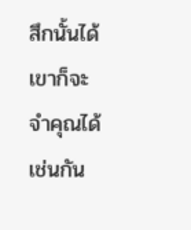สึกนั้นได้ เขาก็จะจำคุณได้เช่นกัน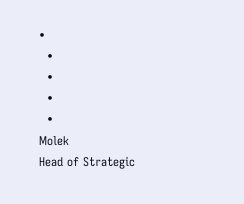•
  •
  •
  •
  •
Molek
Head of Strategic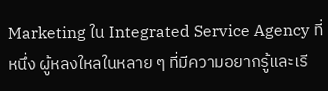Marketing ใน Integrated Service Agency ที่หนึ่ง ผู้หลงใหลในหลาย ๆ ที่มีความอยากรู้และเรี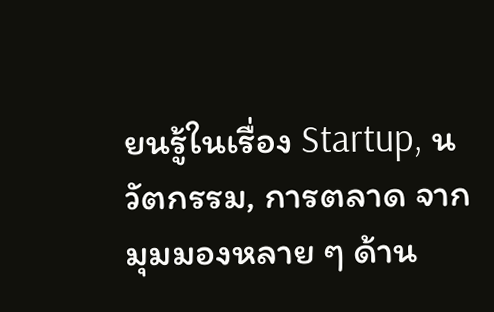ยนรู้ในเรื่อง Startup, นวัตกรรม, การตลาด จากมุมมองหลาย ๆ ด้าน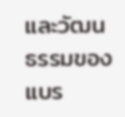และวัฒนธรรมของแบร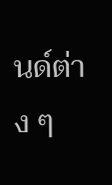นด์ต่าง ๆ